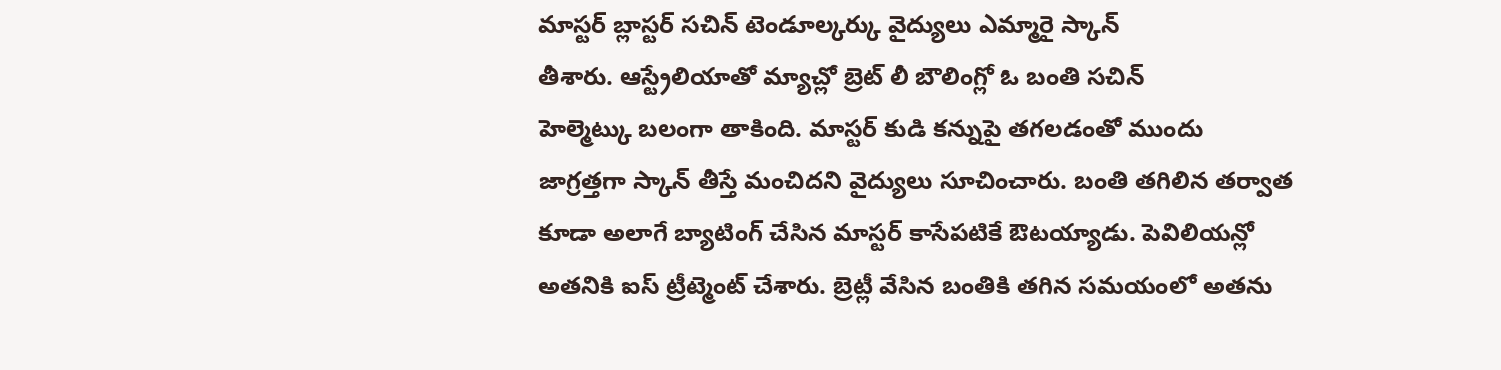మాస్టర్ బ్లాస్టర్ సచిన్ టెండూల్కర్కు వైద్యులు ఎమ్మారై స్కాన్
తీశారు. ఆస్ట్రేలియాతో మ్యాచ్లో బ్రెట్ లీ బౌలింగ్లో ఓ బంతి సచిన్
హెల్మెట్కు బలంగా తాకింది. మాస్టర్ కుడి కన్నుపై తగలడంతో ముందు
జాగ్రత్తగా స్కాన్ తీస్తే మంచిదని వైద్యులు సూచించారు. బంతి తగిలిన తర్వాత
కూడా అలాగే బ్యాటింగ్ చేసిన మాస్టర్ కాసేపటికే ఔటయ్యాడు. పెవిలియన్లో
అతనికి ఐస్ ట్రీట్మెంట్ చేశారు. బ్రెట్లీ వేసిన బంతికి తగిన సమయంలో అతను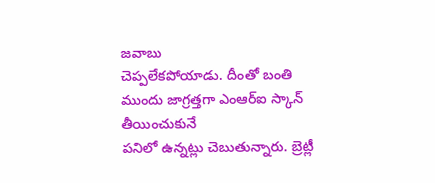జవాబు
చెప్పలేకపోయాడు. దీంతో బంతి ముందు జాగ్రత్తగా ఎంఆర్ఐ స్కాన్ తీయించుకునే
పనిలో ఉన్నట్లు చెబుతున్నారు. బ్రెట్లీ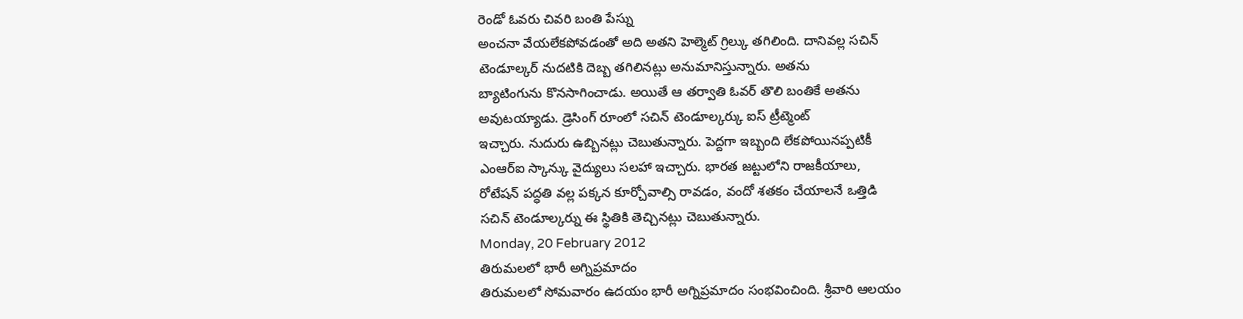రెండో ఓవరు చివరి బంతి పేస్ను
అంచనా వేయలేకపోవడంతో అది అతని హెల్మెట్ గ్రిల్కు తగిలింది. దానివల్ల సచిన్
టెండూల్కర్ నుదటికి దెబ్బ తగిలినట్లు అనుమానిస్తున్నారు. అతను
బ్యాటింగును కొనసాగించాడు. అయితే ఆ తర్వాతి ఓవర్ తొలి బంతికే అతను
అవుటయ్యాడు. డ్రెసింగ్ రూంలో సచిన్ టెండూల్కర్కు ఐస్ ట్రీట్మెంట్
ఇచ్చారు. నుదురు ఉబ్బినట్లు చెబుతున్నారు. పెద్దగా ఇబ్బంది లేకపోయినప్పటికీ
ఎంఆర్ఐ స్కాన్కు వైద్యులు సలహా ఇచ్చారు. భారత జట్టులోని రాజకీయాలు,
రోటేషన్ పద్ధతి వల్ల పక్కన కూర్చోవాల్సి రావడం, వందో శతకం చేయాలనే ఒత్తిడి
సచిన్ టెండూల్కర్ను ఈ స్థితికి తెచ్చినట్లు చెబుతున్నారు.
Monday, 20 February 2012
తిరుమలలో భారీ అగ్నిప్రమాదం
తిరుమలలో సోమవారం ఉదయం భారీ అగ్నిప్రమాదం సంభవించింది. శ్రీవారి ఆలయం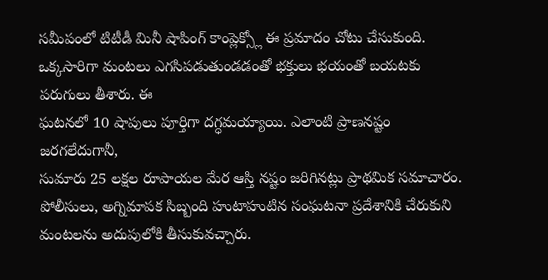సమీపంలో టిటీడీ మినీ షాపింగ్ కాంప్లెక్స్లో ఈ ప్రమాదం చోటు చేసుకుంది.
ఒక్కసారిగా మంటలు ఎగసిపడుతుండడంతో భక్తులు భయంతో బయటకు పరుగులు తీశారు. ఈ
ఘటనలో 10 షాపులు పూర్తిగా దగ్ధమయ్యాయి. ఎలాంటి ప్రాణనష్టం జరగలేదుగానీ,
సుమారు 25 లక్షల రూపాయల మేర ఆస్తి నష్టం జరిగినట్లు ప్రాథమిక సమాచారం.
పోలీసులు, అగ్నిమాపక సిబ్బంది హుటాహుటిన సంఘటనా ప్రదేశానికి చేరుకుని
మంటలను అదుపులోకి తీసుకువచ్చారు.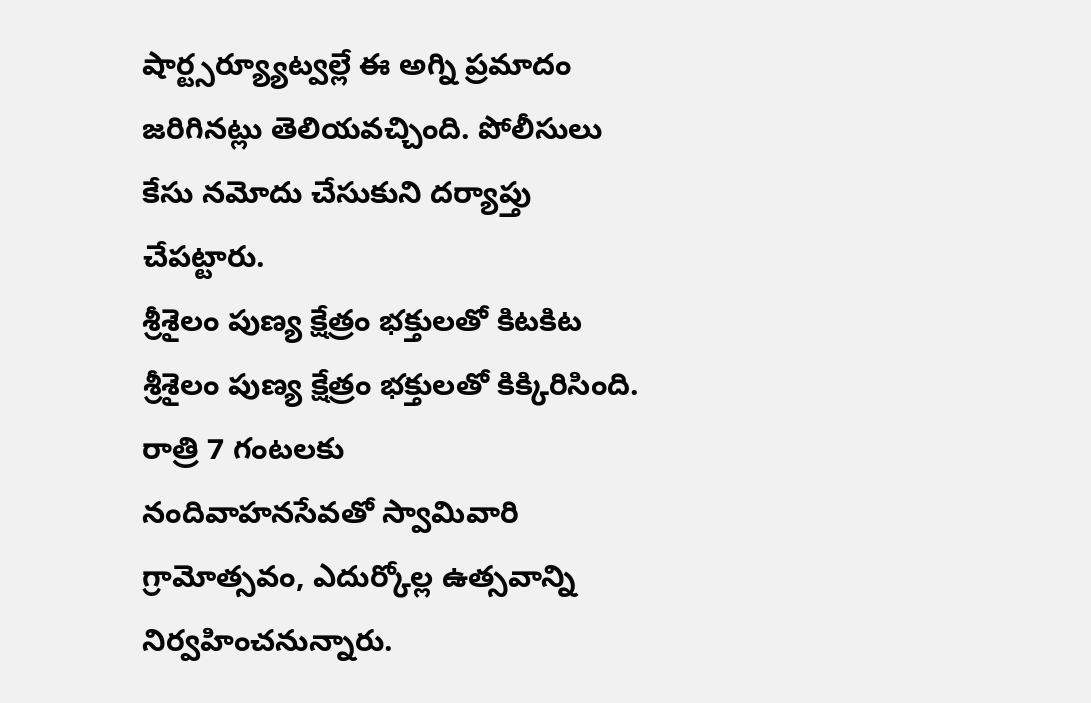షార్ట్సర్య్యూట్వల్లే ఈ అగ్ని ప్రమాదం
జరిగినట్లు తెలియవచ్చింది. పోలీసులు కేసు నమోదు చేసుకుని దర్యాప్తు
చేపట్టారు.
శ్రీశైలం పుణ్య క్షేత్రం భక్తులతో కిటకిట
శ్రీశైలం పుణ్య క్షేత్రం భక్తులతో కిక్కిరిసింది. రాత్రి 7 గంటలకు
నందివాహనసేవతో స్వామివారి గ్రామోత్సవం, ఎదుర్కోల్ల ఉత్సవాన్ని
నిర్వహించనున్నారు.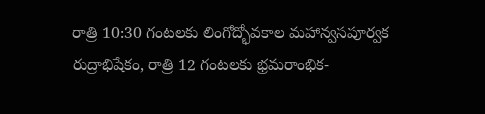రాత్రి 10:30 గంటలకు లింగోద్భోవకాల మహాన్వసపూర్వక
రుద్రాభిషేకం, రాత్రి 12 గంటలకు భ్రమరాంభిక-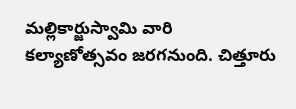మల్లికార్జుస్వామి వారి
కల్యాణోత్సవం జరగనుంది. చిత్తూరు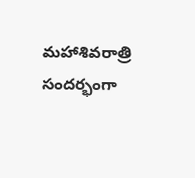మహాశివరాత్రి సందర్భంగా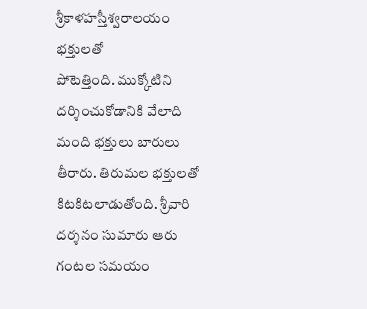శ్రీకాళహస్తీశ్వరాలయం భక్తులతో
పోటెత్తింది. ముక్కోటిని దర్శించుకోడానికి వేలాది మంది భక్తులు బారులు
తీరారు. తిరుమల భక్తులతో కిటకిటలాడుతోంది. శ్రీవారి దర్శనం సుమారు ఆరు గంటల సమయం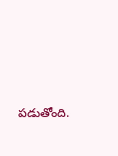పడుతోంది.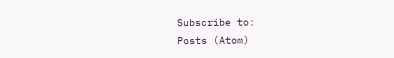Subscribe to:
Posts (Atom)